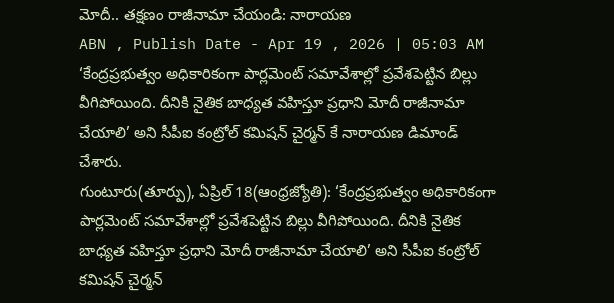మోదీ.. తక్షణం రాజీనామా చేయండి: నారాయణ
ABN , Publish Date - Apr 19 , 2026 | 05:03 AM
‘కేంద్రప్రభుత్వం అధికారికంగా పార్లమెంట్ సమావేశాల్లో ప్రవేశపెట్టిన బిల్లు వీగిపోయింది. దీనికి నైతిక బాధ్యత వహిస్తూ ప్రధాని మోదీ రాజీనామా చేయాలి’ అని సీపీఐ కంట్రోల్ కమిషన్ చైర్మన్ కే నారాయణ డిమాండ్ చేశారు.
గుంటూరు(తూర్పు), ఏప్రిల్ 18(ఆంధ్రజ్యోతి): ‘కేంద్రప్రభుత్వం అధికారికంగా పార్లమెంట్ సమావేశాల్లో ప్రవేశపెట్టిన బిల్లు వీగిపోయింది. దీనికి నైతిక బాధ్యత వహిస్తూ ప్రధాని మోదీ రాజీనామా చేయాలి’ అని సీపీఐ కంట్రోల్ కమిషన్ చైర్మన్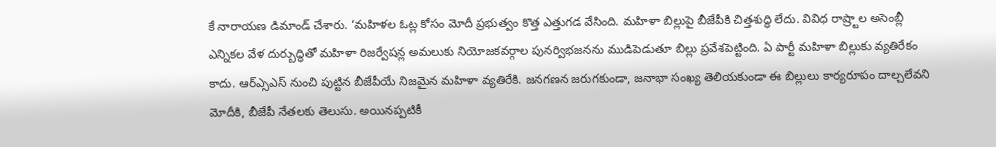కే నారాయణ డిమాండ్ చేశారు. ‘మహిళల ఓట్ల కోసం మోదీ ప్రభుత్వం కొత్త ఎత్తుగడ వేసింది. మహిళా బిల్లుపై బీజేపీకి చిత్తశుద్ధి లేదు. వివిధ రాష్ర్టాల అసెంబ్లీ ఎన్నికల వేళ దుర్బుద్ధితో మహిళా రిజర్వేషన్ల అమలుకు నియోజకవర్గాల పునర్విభజనను ముడిపెడుతూ బిల్లు ప్రవేశపెట్టింది. ఏ పార్టీ మహిళా బిల్లుకు వ్యతిరేకం కాదు. ఆర్ఎ్సఎస్ నుంచి పుట్టిన బీజేపీయే నిజమైన మహిళా వ్యతిరేకి. జనగణన జరుగకుండా, జనాభా సంఖ్య తెలియకుండా ఈ బిల్లులు కార్యరూపం దాల్చలేవని మోదీకి, బీజేపీ నేతలకు తెలుసు. అయినప్పటికీ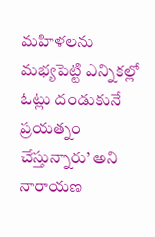మహిళలను మభ్యపెట్టి ఎన్నికల్లో ఓట్లు దండుకునే ప్రయత్నం చేస్తున్నారు’ అని నారాయణ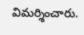విమర్శించారు.